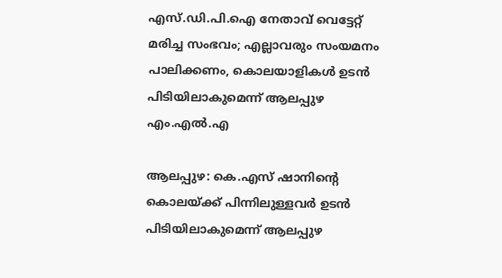എസ്.ഡി.പി.ഐ നേതാവ് വെട്ടേറ്റ് മരിച്ച സംഭവം; എല്ലാവരും സംയമനം പാലിക്കണം, കൊലയാളികള്‍ ഉടന്‍ പിടിയിലാകുമെന്ന് ആലപ്പുഴ എം.എല്‍.എ

ആലപ്പുഴ: കെ.എസ് ഷാനിന്റെ കൊലയ്ക്ക് പിന്നിലുള്ളവര്‍ ഉടന്‍ പിടിയിലാകുമെന്ന് ആലപ്പുഴ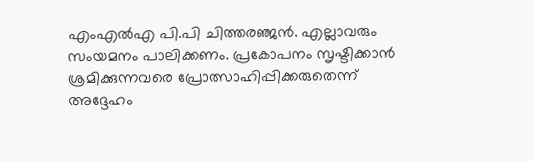എംഎല്‍എ പി.പി ചിത്തരഞ്ജന്‍. എല്ലാവരും സംയമനം പാലിക്കണം. പ്രകോപനം സൃഷ്ടിക്കാന്‍ ശ്രമിക്കുന്നവരെ പ്രോത്സാഹിപ്പിക്കരുതെന്ന് അദ്ദേഹം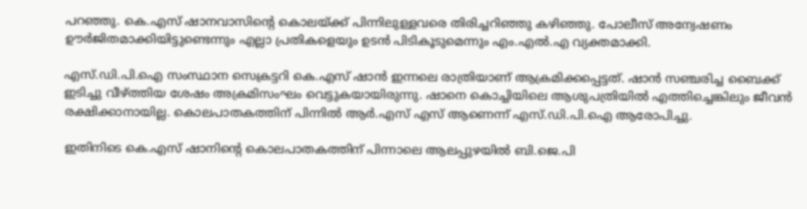പറഞ്ഞു. കെ.എസ് ഷാനവാസിന്റെ കൊലയ്ക്ക് പിന്നിലുള്ളവരെ തിരിച്ചറിഞ്ഞു കഴിഞ്ഞു. പോലീസ് അന്വേഷണം ഊര്‍ജിതമാക്കിയിട്ടുണ്ടെന്നും എല്ലാ പ്രതികളെയും ഉടന്‍ പിടികൂടുമെന്നും എം.എല്‍.എ വ്യക്തമാക്കി.

എസ്.ഡി.പി.ഐ സംസ്ഥാന സെക്രട്ടറി കെ.എസ് ഷാന്‍ ഇന്നലെ രാത്രിയാണ് ആക്രമിക്കപ്പെട്ടത്. ഷാന്‍ സഞ്ചരിച്ച ബൈക്ക് ഇടിച്ചു വീഴ്ത്തിയ ശേഷം അക്രമിസംഘം വെട്ടുകയായിരുന്നു. ഷാനെ കൊച്ചിയിലെ ആശുപത്രിയില്‍ എത്തിച്ചെങ്കിലും ജീവന്‍ രക്ഷിക്കാനായില്ല. കൊലപാതകത്തിന് പിന്നില്‍ ആര്‍.എസ് എസ് ആണെന്ന് എസ്.ഡി.പി.ഐ ആരോപിച്ചു.

ഇതിനിടെ കെ.എസ് ഷാനിന്റെ കൊലപാതകത്തിന് പിന്നാലെ ആലപ്പുഴയില്‍ ബി.ജെ.പി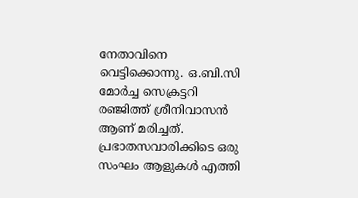നേതാവിനെ വെട്ടിക്കൊന്നു. ഒ.ബി.സി മോര്‍ച്ച സെക്രട്ടറി രഞ്ജിത്ത് ശ്രീനിവാസന്‍ ആണ് മരിച്ചത്. പ്രഭാതസവാരിക്കിടെ ഒരു സംഘം ആളുകള്‍ എത്തി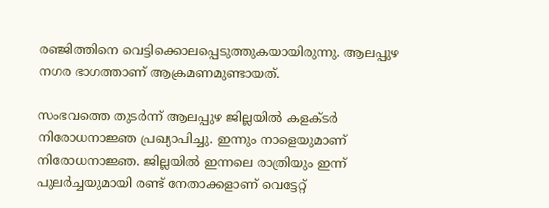രഞ്ജിത്തിനെ വെട്ടിക്കൊലപ്പെടുത്തുകയായിരുന്നു. ആലപ്പുഴ നഗര ഭാഗത്താണ് ആക്രമണമുണ്ടായത്.

സംഭവത്തെ തുടര്‍ന്ന് ആലപ്പുഴ ജില്ലയില്‍ കളക്ടര്‍ നിരോധനാജ്ഞ പ്രഖ്യാപിച്ചു. ഇന്നും നാളെയുമാണ് നിരോധനാജ്ഞ. ജില്ലയില്‍ ഇന്നലെ രാത്രിയും ഇന്ന് പുലര്‍ച്ചയുമായി രണ്ട് നേതാക്കളാണ് വെട്ടേറ്റ്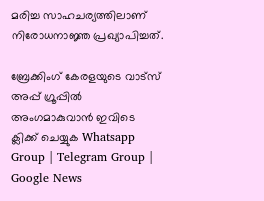മരിച്ച സാഹചര്യത്തിലാണ് നിരോധനാജ്ഞ പ്രഖ്യാപിച്ചത്.

ബ്രേക്കിംഗ് കേരളയുടെ വാട്സ് അപ്പ് ഗ്രൂപ്പിൽ അംഗമാകുവാൻ ഇവിടെ ക്ലിക്ക് ചെയ്യുക Whatsapp Group | Telegram Group | Google News